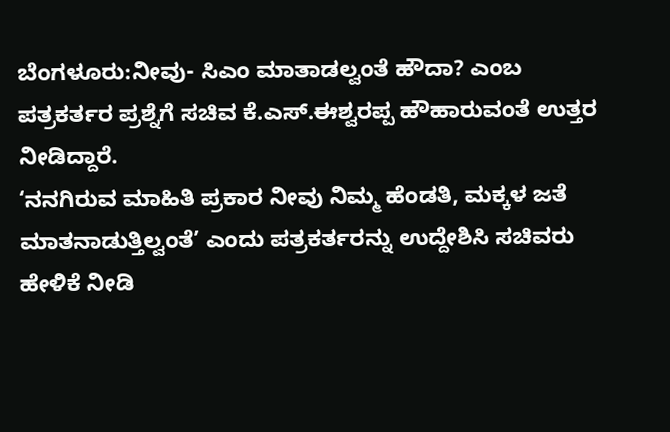ಬೆಂಗಳೂರು:ನೀವು- ಸಿಎಂ ಮಾತಾಡಲ್ವಂತೆ ಹೌದಾ? ಎಂಬ ಪತ್ರಕರ್ತರ ಪ್ರಶ್ನೆಗೆ ಸಚಿವ ಕೆ.ಎಸ್.ಈಶ್ವರಪ್ಪ ಹೌಹಾರುವಂತೆ ಉತ್ತರ ನೀಡಿದ್ದಾರೆ.
‘ನನಗಿರುವ ಮಾಹಿತಿ ಪ್ರಕಾರ ನೀವು ನಿಮ್ಮ‌ ಹೆಂಡತಿ, ಮಕ್ಕಳ‌ ಜತೆ ಮಾತನಾಡುತ್ತಿಲ್ವಂತೆ’ ಎಂದು ಪತ್ರಕರ್ತರನ್ನು ಉದ್ದೇಶಿಸಿ ಸಚಿವರು ಹೇಳಿಕೆ ನೀಡಿ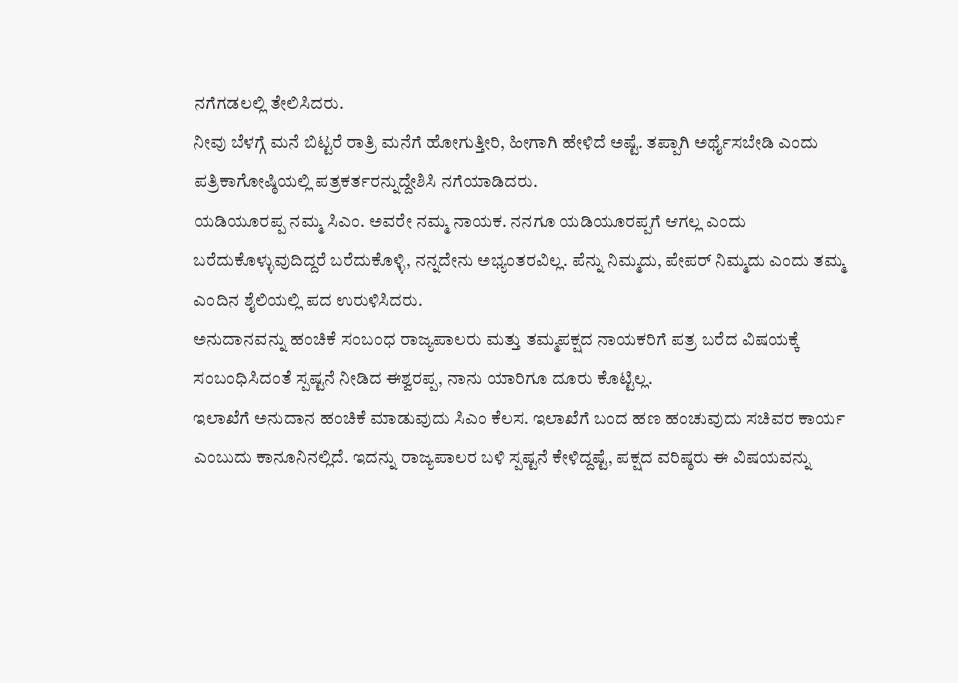ನಗೆಗಡಲಲ್ಲಿ‌ ತೇಲಿಸಿದರು.
ನೀವು ಬೆಳಗ್ಗೆ ಮನೆ ಬಿಟ್ಟರೆ ರಾತ್ರಿ ಮನೆಗೆ ಹೋಗುತ್ತೀರಿ, ಹೀಗಾಗಿ ಹೇಳಿದೆ ಅಷ್ಟೆ. ತಪ್ಪಾಗಿ ಅರ್ಥೈಸಬೇಡಿ ಎಂದು ಪತ್ರಿಕಾಗೋಷ್ಠಿಯಲ್ಲಿ ಪತ್ರಕರ್ತರನ್ನುದ್ದೇಶಿಸಿ ನಗೆಯಾಡಿದರು.
ಯಡಿಯೂರಪ್ಪ ನಮ್ಮ ಸಿಎಂ. ಅವರೇ ನಮ್ಮ‌ ನಾಯಕ. ನನಗೂ ಯಡಿಯೂರಪ್ಪಗೆ ಆಗಲ್ಲ ಎಂದು ಬರೆದುಕೊಳ್ಳುವುದಿದ್ದರೆ ಬರೆದುಕೊಳ್ಳಿ, ನನ್ನದೇನು ಅಭ್ಯಂತರವಿಲ್ಲ. ಪೆನ್ನು ನಿಮ್ಮದು, ಪೇಪರ್ ನಿಮ್ಮದು ಎಂದು ತಮ್ಮ ಎಂದಿನ ಶೈಲಿಯಲ್ಲಿ ಪದ ಉರುಳಿಸಿದರು.
ಅನುದಾನವನ್ನು ಹಂಚಿಕೆ ಸಂಬಂಧ ರಾಜ್ಯಪಾಲರು ಮತ್ತು ತಮ್ಮ‌ಪಕ್ಷದ ನಾಯಕರಿಗೆ ಪತ್ರ ಬರೆದ ವಿಷಯಕ್ಕೆ ಸಂಬಂಧಿಸಿದಂತೆ ಸ್ಪಷ್ಟನೆ ನೀಡಿದ ಈಶ್ವರಪ್ಪ, ನಾನು ಯಾರಿಗೂ ದೂರು ಕೊಟ್ಟಿಲ್ಲ.
ಇಲಾಖೆಗೆ ಅನುದಾನ ಹಂಚಿಕೆ ಮಾಡುವುದು ಸಿಎಂ‌ ಕೆಲಸ. ಇಲಾಖೆಗೆ ಬಂದ ಹಣ ಹಂಚುವುದು ಸಚಿವರ ಕಾರ್ಯ ಎಂಬುದು ಕಾನೂನಿನಲ್ಲಿದೆ. ಇದನ್ನು ರಾಜ್ಯಪಾಲರ ಬಳಿ ಸ್ಪಷ್ಟನೆ ಕೇಳಿದ್ದಷ್ಟೆ, ಪಕ್ಷದ ವರಿಷ್ಠರು ಈ ವಿಷಯವನ್ನು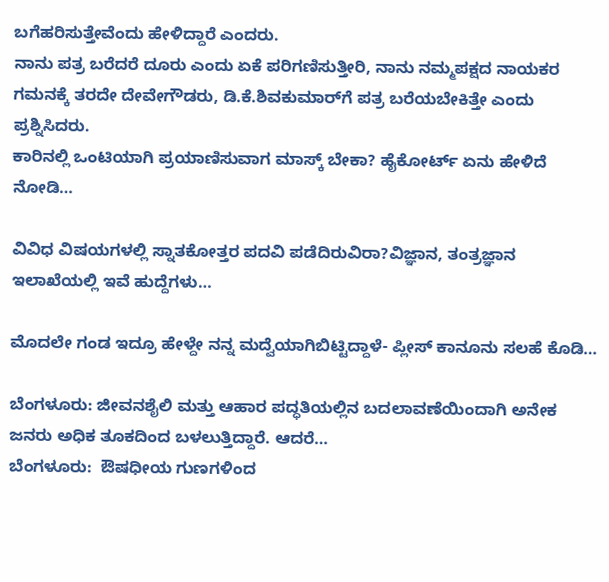ಬಗೆಹರಿಸುತ್ತೇವೆಂದು ಹೇಳಿದ್ದಾರೆ ಎಂದರು‌.
ನಾನು ಪತ್ರ ಬರೆದರೆ ದೂರು ಎಂದು ಏಕೆ ಪರಿಗಣಿಸುತ್ತೀರಿ, ನಾನು ನಮ್ಮ‌ಪಕ್ಷದ ನಾಯಕರ ಗಮನಕ್ಕೆ ತರದೇ ದೇವೇಗೌಡರು, ಡಿ.ಕೆ.ಶಿವಕುಮಾರ್‌ಗೆ ಪತ್ರ ಬರೆಯಬೇಕಿತ್ತೇ ಎಂದು ಪ್ರಶ್ನಿಸಿದರು.
ಕಾರಿನಲ್ಲಿ ಒಂಟಿಯಾಗಿ ಪ್ರಯಾಣಿಸುವಾಗ ಮಾಸ್ಕ್ ಬೇಕಾ? ಹೈಕೋರ್ಟ್ ಏನು ಹೇಳಿದೆ ನೋಡಿ…

ವಿವಿಧ ವಿಷಯಗಳಲ್ಲಿ ಸ್ನಾತಕೋತ್ತರ ಪದವಿ ಪಡೆದಿರುವಿರಾ?ವಿಜ್ಞಾನ, ತಂತ್ರಜ್ಞಾನ ಇಲಾಖೆಯಲ್ಲಿ ಇವೆ ಹುದ್ದೆಗಳು…

ಮೊದಲೇ ಗಂಡ ಇದ್ರೂ ಹೇಳ್ದೇ ನನ್ನ ಮದ್ವೆಯಾಗಿಬಿಟ್ಟಿದ್ದಾಳೆ- ಪ್ಲೀಸ್ ಕಾನೂನು ಸಲಹೆ ಕೊಡಿ…

ಬೆಂಗಳೂರು: ಜೀವನಶೈಲಿ ಮತ್ತು ಆಹಾರ ಪದ್ಧತಿಯಲ್ಲಿನ ಬದಲಾವಣೆಯಿಂದಾಗಿ ಅನೇಕ ಜನರು ಅಧಿಕ ತೂಕದಿಂದ ಬಳಲುತ್ತಿದ್ದಾರೆ. ಆದರೆ…
ಬೆಂಗಳೂರು:  ಔಷಧೀಯ ಗುಣಗಳಿಂದ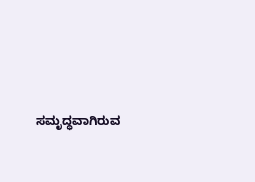ಸಮೃದ್ಧವಾಗಿರುವ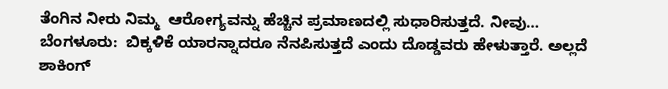ತೆಂಗಿನ ನೀರು ನಿಮ್ಮ  ಆರೋಗ್ಯವನ್ನು ಹೆಚ್ಚಿನ ಪ್ರಮಾಣದಲ್ಲಿ ಸುಧಾರಿಸುತ್ತದೆ. ನೀವು…
ಬೆಂಗಳೂರು:  ಬಿಕ್ಕಳಿಕೆ ಯಾರನ್ನಾದರೂ ನೆನಪಿಸುತ್ತದೆ ಎಂದು ದೊಡ್ಡವರು ಹೇಳುತ್ತಾರೆ. ಅಲ್ಲದೆ ಶಾಕಿಂಗ್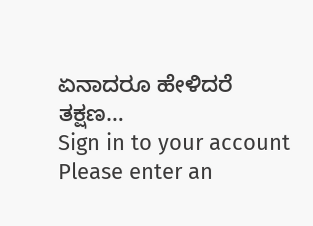ಏನಾದರೂ ಹೇಳಿದರೆ ತಕ್ಷಣ…
Sign in to your account
Please enter an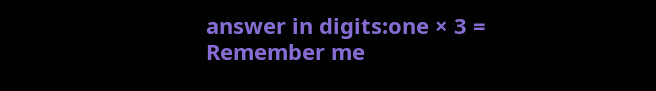answer in digits:one × 3 =
Remember me